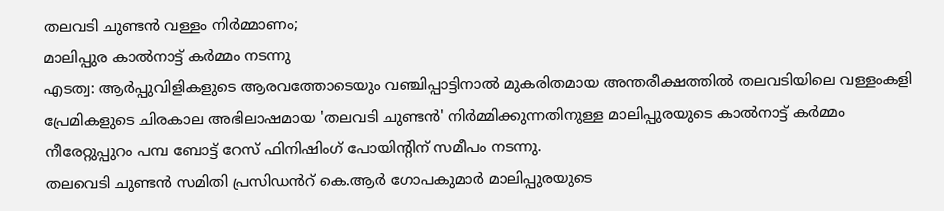തലവടി ചുണ്ടൻ വള്ളം നിർമ്മാണം;
മാലിപ്പുര കാൽനാട്ട് കർമ്മം നടന്നു
എടത്വ: ആർപ്പുവിളികളുടെ ആരവത്തോടെയും വഞ്ചിപ്പാട്ടിനാൽ മുകരിതമായ അന്തരീക്ഷത്തിൽ തലവടിയിലെ വള്ളംകളി പ്രേമികളുടെ ചിരകാല അഭിലാഷമായ 'തലവടി ചുണ്ടൻ' നിർമ്മിക്കുന്നതിനുള്ള മാലിപ്പുരയുടെ കാൽനാട്ട് കർമ്മം നീരേറ്റുപ്പുറം പമ്പ ബോട്ട് റേസ് ഫിനിഷിംഗ് പോയിൻ്റിന് സമീപം നടന്നു.
തലവെടി ചുണ്ടൻ സമിതി പ്രസിഡൻറ് കെ.ആർ ഗോപകുമാർ മാലിപ്പുരയുടെ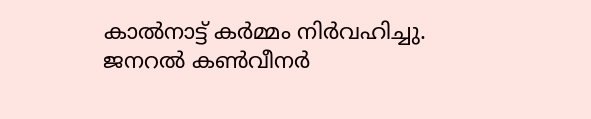കാൽനാട്ട് കർമ്മം നിർവഹിച്ചു. ജനറൽ കൺവീനർ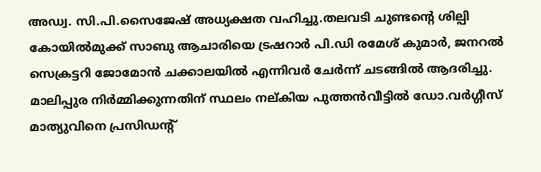അഡ്വ. സി.പി.സൈജേഷ് അധ്യക്ഷത വഹിച്ചു.തലവടി ചുണ്ടൻ്റെ ശില്പി കോയിൽമുക്ക് സാബു ആചാരിയെ ട്രഷറാർ പി.ഡി രമേശ് കുമാർ, ജനറൽ സെക്രട്ടറി ജോമോൻ ചക്കാലയിൽ എന്നിവർ ചേർന്ന് ചടങ്ങിൽ ആദരിച്ചു. മാലിപ്പുര നിർമ്മിക്കുന്നതിന് സ്ഥലം നല്കിയ പുത്തൻവീട്ടിൽ ഡോ.വർഗ്ഗീസ് മാത്യുവിനെ പ്രസിഡൻ്റ്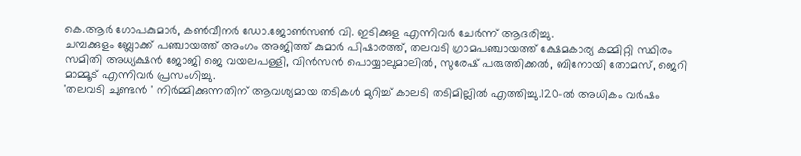കെ.ആർ ഗോപകുമാർ, കൺവീനർ ഡോ.ജോൺസൺ വി. ഇടിക്കുള എന്നിവർ ചേർന്ന് ആദരിച്ചു.
ചമ്പക്കുളം ബ്ലോക്ക് പഞ്ചായത്ത് അംഗം അജിത്ത് കുമാർ പിഷാരത്ത്, തലവടി ഗ്രാമപഞ്ചായത്ത് ക്ഷേമകാര്യ കമ്മിറ്റി സ്ഥിരം സമിതി അധ്യക്ഷൻ ജോജി ജെ വയലപള്ളി, വിൻസൻ പൊയ്യാലുമാലിൽ, സുരേഷ് പരുത്തിക്കൽ, ബിനോയി തോമസ്, ജെറി മാമ്മൂട് എന്നിവർ പ്രസംഗിച്ചു.
'തലവടി ചുണ്ടൻ ' നിർമ്മിക്കുന്നതിന് ആവശ്യമായ തടികൾ മുറിച്ച് കാലടി തടിമില്ലിൽ എത്തിച്ചു.120-ൽ അധികം വർഷം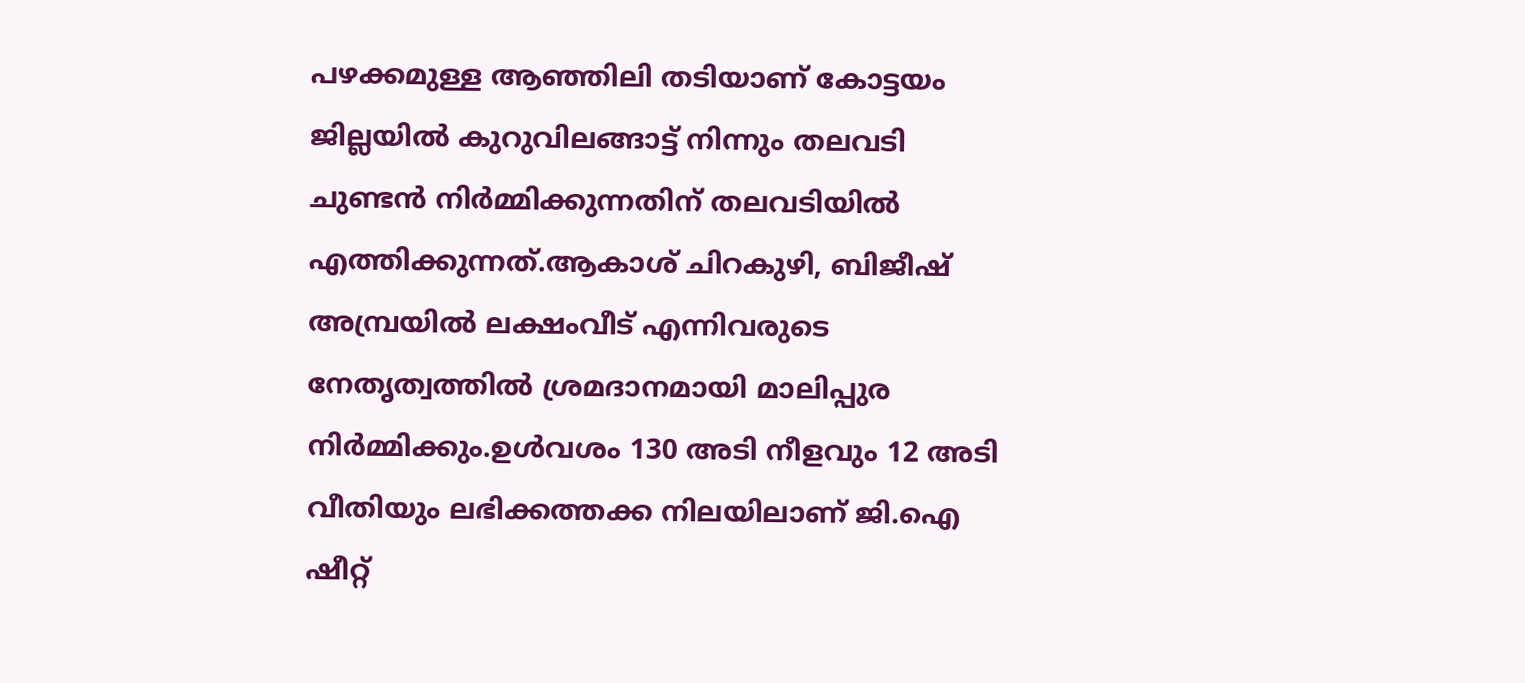പഴക്കമുള്ള ആഞ്ഞിലി തടിയാണ് കോട്ടയം ജില്ലയിൽ കുറുവിലങ്ങാട്ട് നിന്നും തലവടി ചുണ്ടൻ നിർമ്മിക്കുന്നതിന് തലവടിയിൽ എത്തിക്കുന്നത്.ആകാശ് ചിറകുഴി, ബിജീഷ് അമ്പ്രയിൽ ലക്ഷംവീട് എന്നിവരുടെ നേതൃത്വത്തിൽ ശ്രമദാനമായി മാലിപ്പുര നിർമ്മിക്കും.ഉൾവശം 130 അടി നീളവും 12 അടി വീതിയും ലഭിക്കത്തക്ക നിലയിലാണ് ജി.ഐ ഷീറ്റ്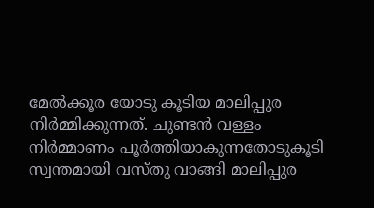മേൽക്കൂര യോടു കൂടിയ മാലിപ്പുര നിർമ്മിക്കുന്നത്. ചുണ്ടൻ വള്ളം നിർമ്മാണം പൂർത്തിയാകുന്നതോടുകൂടി സ്വന്തമായി വസ്തു വാങ്ങി മാലിപ്പുര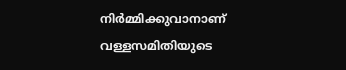നിർമ്മിക്കുവാനാണ് വള്ളസമിതിയുടെ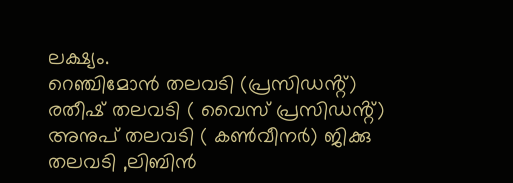ലക്ഷ്യം.
റെഞ്ചിമോൻ തലവടി (പ്രസിഡൻ്റ്) രതീഷ് തലവടി ( വൈസ് പ്രസിഡൻ്റ്) അനുപ് തലവടി ( കൺവീനർ) ജിക്കു തലവടി ,ലിബിൻ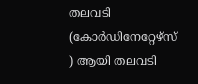തലവടി (കോർഡിനേറ്റേഴ്സ് ) ആയി തലവടി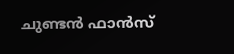ചുണ്ടൻ ഫാൻസ്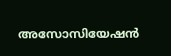അസോസിയേഷൻ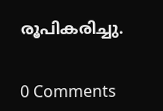രൂപികരിച്ചു.


0 Comments